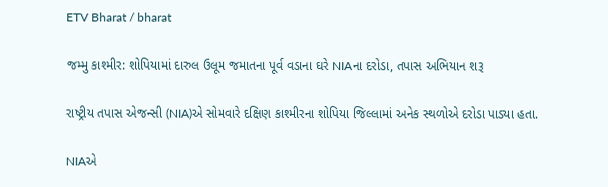ETV Bharat / bharat

જમ્મુ કાશ્મીર: શોપિયામાં દારુલ ઉલૂમ જમાતના પૂર્વ વડાના ઘરે NIAના દરોડા, તપાસ અભિયાન શરૂ

રાષ્ટ્રીય તપાસ એજન્સી (NIA)એ સોમવારે દક્ષિણ કાશ્મીરના શોપિયા જિલ્લામાં અનેક સ્થળોએ દરોડા પાડ્યા હતા.

NIAએ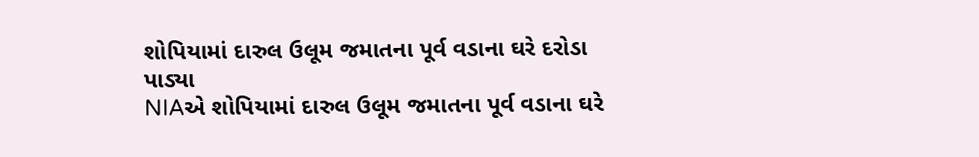શોપિયામાં દારુલ ઉલૂમ જમાતના પૂર્વ વડાના ઘરે દરોડા પાડ્યા
NIAએ શોપિયામાં દારુલ ઉલૂમ જમાતના પૂર્વ વડાના ઘરે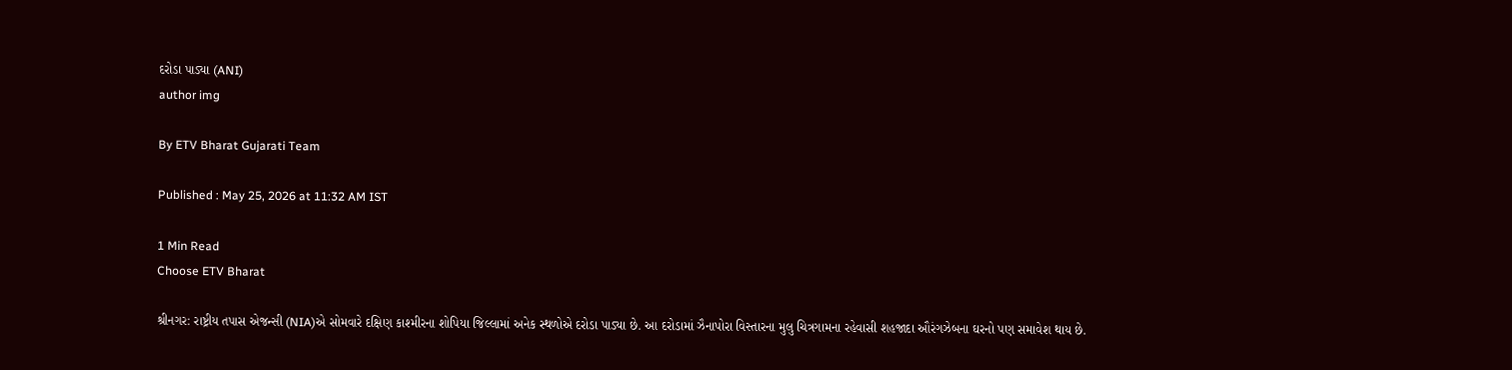દરોડા પાડ્યા (ANI)
author img

By ETV Bharat Gujarati Team

Published : May 25, 2026 at 11:32 AM IST

1 Min Read
Choose ETV Bharat

શ્રીનગર: રાષ્ટ્રીય તપાસ એજન્સી (NIA)એ સોમવારે દક્ષિણ કાશ્મીરના શોપિયા જિલ્લામાં અનેક સ્થળોએ દરોડા પાડ્યા છે. આ દરોડામાં ઝૈનાપોરા વિસ્તારના મુલુ ચિત્રગામના રહેવાસી શહજાદા ઔરંગઝેબના ઘરનો પણ સમાવેશ થાય છે.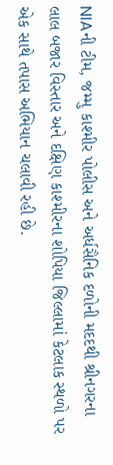NIAની ટીમ, જમ્મુ કાશ્મીર પોલીસ અને અર્ધસૈનિક દળોની મદદથી શ્રીનગરના લાલ બજાર વિસ્તાર અને દક્ષિણ કાશ્મીરના શોપિયા જિલ્લામાં કેટલાક સ્થળો પર એક સાથે તપાસ અભિયાન ચલાવી રહી છે.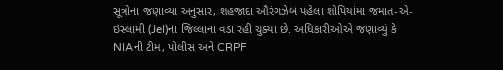સૂત્રોના જણાવ્યા અનુસાર, શહજાદા ઔરંગઝેબ પહેલા શોપિયાંમા જમાત-એ-ઇસ્લામી (JeI)ના જિલ્લાના વડા રહી ચુક્યા છે. અધિકારીઓએ જણાવ્યું કે NIAની ટીમ, પોલીસ અને CRPF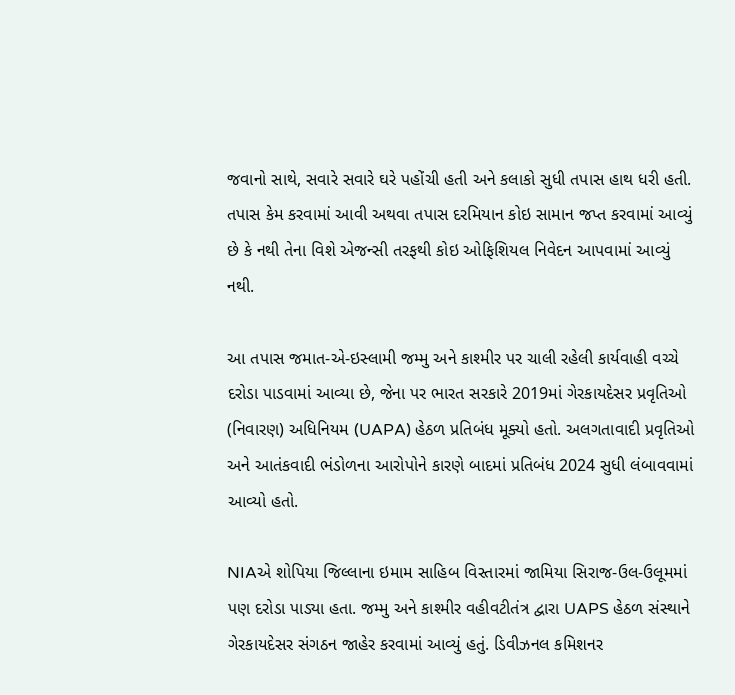જવાનો સાથે, સવારે સવારે ઘરે પહોંચી હતી અને કલાકો સુધી તપાસ હાથ ધરી હતી. તપાસ કેમ કરવામાં આવી અથવા તપાસ દરમિયાન કોઇ સામાન જપ્ત કરવામાં આવ્યું છે કે નથી તેના વિશે એજન્સી તરફથી કોઇ ઓફિશિયલ નિવેદન આપવામાં આવ્યું નથી.

આ તપાસ જમાત-એ-ઇસ્લામી જમ્મુ અને કાશ્મીર પર ચાલી રહેલી કાર્યવાહી વચ્ચે દરોડા પાડવામાં આવ્યા છે, જેના પર ભારત સરકારે 2019માં ગેરકાયદેસર પ્રવૃતિઓ (નિવારણ) અધિનિયમ (UAPA) હેઠળ પ્રતિબંધ મૂક્યો હતો. અલગતાવાદી પ્રવૃતિઓ અને આતંકવાદી ભંડોળના આરોપોને કારણે બાદમાં પ્રતિબંધ 2024 સુધી લંબાવવામાં આવ્યો હતો.

NIAએ શોપિયા જિલ્લાના ઇમામ સાહિબ વિસ્તારમાં જામિયા સિરાજ-ઉલ-ઉલૂમમાં પણ દરોડા પાડ્યા હતા. જમ્મુ અને કાશ્મીર વહીવટીતંત્ર દ્વારા UAPS હેઠળ સંસ્થાને ગેરકાયદેસર સંગઠન જાહેર કરવામાં આવ્યું હતું. ડિવીઝનલ કમિશનર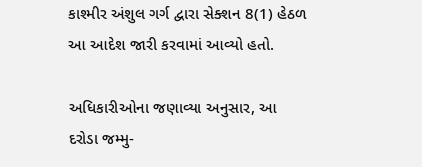કાશ્મીર અંશુલ ગર્ગ દ્વારા સેક્શન 8(1) હેઠળ આ આદેશ જારી કરવામાં આવ્યો હતો.

અધિકારીઓના જણાવ્યા અનુસાર, આ દરોડા જમ્મુ-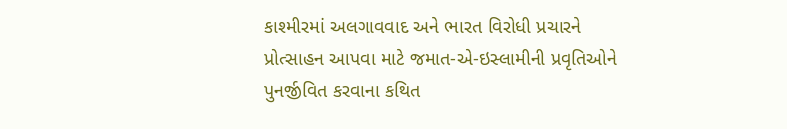કાશ્મીરમાં અલગાવવાદ અને ભારત વિરોધી પ્રચારને પ્રોત્સાહન આપવા માટે જમાત-એ-ઇસ્લામીની પ્રવૃતિઓને પુનર્જીવિત કરવાના કથિત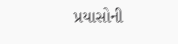પ્રયાસોની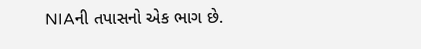NIAની તપાસનો એક ભાગ છે.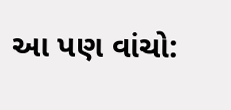આ પણ વાંચો: